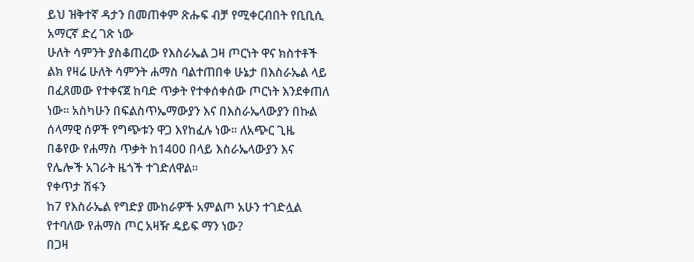ይህ ዝቅተኛ ዳታን በመጠቀም ጽሑፍ ብቻ የሚቀርብበት የቢቢሲ አማርኛ ድረ ገጽ ነው
ሁለት ሳምንት ያስቆጠረው የእስራኤል ጋዛ ጦርነት ዋና ክስተቶች
ልክ የዛሬ ሁለት ሳምንት ሐማስ ባልተጠበቀ ሁኔታ በእስራኤል ላይ በፈጸመው የተቀናጀ ከባድ ጥቃት የተቀሰቀሰው ጦርነት እንደቀጠለ ነው። አስካሁን በፍልስጥኤማውያን እና በእስራኤላውያን በኩል ሰላማዊ ሰዎች የግጭቱን ዋጋ እየከፈሉ ነው። ለአጭር ጊዜ በቆየው የሐማስ ጥቃት ከ1400 በላይ እስራኤላውያን እና የሌሎች አገራት ዜጎች ተገድለዋል።
የቀጥታ ሽፋን
ከ7 የእስራኤል የግድያ ሙከራዎች አምልጦ አሁን ተገድሏል የተባለው የሐማስ ጦር አዛዥ ዴይፍ ማን ነው?
በጋዛ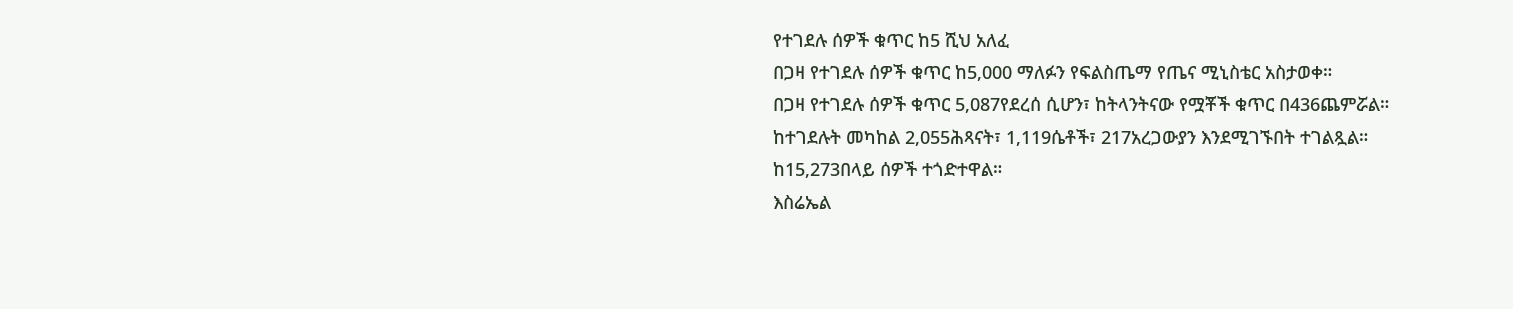የተገደሉ ሰዎች ቁጥር ከ5 ሺህ አለፈ
በጋዛ የተገደሉ ሰዎች ቁጥር ከ5,000 ማለፉን የፍልስጤማ የጤና ሚኒስቴር አስታወቀ።
በጋዛ የተገደሉ ሰዎች ቁጥር 5,087የደረሰ ሲሆን፣ ከትላንትናው የሟቾች ቁጥር በ436ጨምሯል።
ከተገደሉት መካከል 2,055ሕጻናት፣ 1,119ሴቶች፣ 217አረጋውያን እንደሚገኙበት ተገልጿል።
ከ15,273በላይ ሰዎች ተጎድተዋል።
እስሬኤል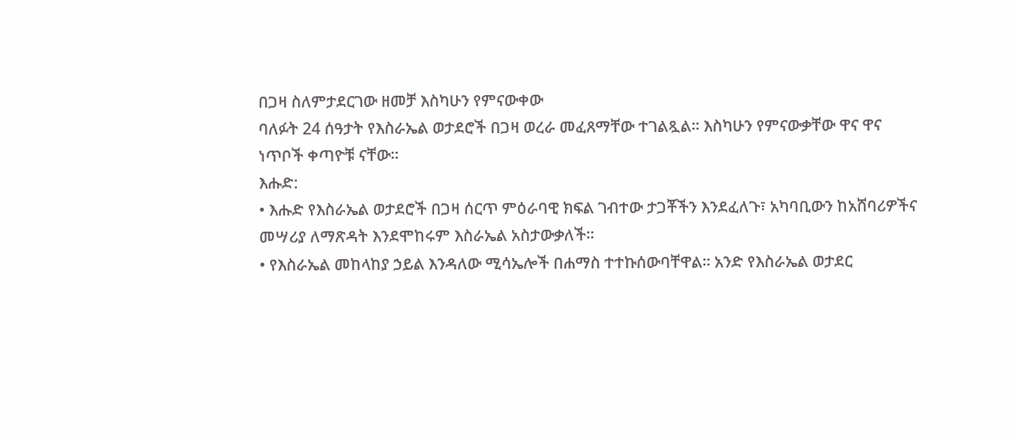በጋዛ ስለምታደርገው ዘመቻ እስካሁን የምናውቀው
ባለፉት 24 ሰዓታት የእስራኤል ወታደሮች በጋዛ ወረራ መፈጸማቸው ተገልጿል። እስካሁን የምናውቃቸው ዋና ዋና ነጥቦች ቀጣዮቹ ናቸው።
እሑድ:
• እሑድ የእስራኤል ወታደሮች በጋዛ ሰርጥ ምዕራባዊ ክፍል ገብተው ታጋቾችን እንደፈለጉ፣ አካባቢውን ከአሸባሪዎችና መሣሪያ ለማጽዳት እንደሞከሩም እስራኤል አስታውቃለች።
• የእስራኤል መከላከያ ኃይል እንዳለው ሚሳኤሎች በሐማስ ተተኩሰውባቸዋል። አንድ የእስራኤል ወታደር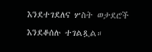እንደተገደለና ሦስት ወታደሮች እንደቆሰሉ ተገልጿል።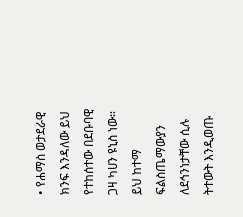• የሐማስ ወታደራዊ ክንፍ እንዳለው ይህ የተከሰተው በደቡባዊ ጋዛ ካሀን ዩኒስ ነው። ይህ ከተማ ፍልስጤማውያን ለደኅንነታቸው ሲሉ ትተውት እንዲወጡ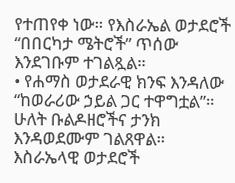የተጠየቀ ነው። የእስራኤል ወታደሮች “በበርካታ ሜትሮች” ጥሰው እንደገቡም ተገልጿል።
• የሐማስ ወታደራዊ ክንፍ እንዳለው “ከወራሪው ኃይል ጋር ተዋግቷል”። ሁለት ቡልዶዘሮችና ታንክ እንዳወደሙም ገልጸዋል። እስራኤላዊ ወታደሮች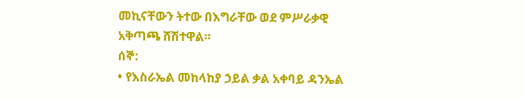መኪናቸውን ትተው በእግራቸው ወደ ምሥራቃዊ አቅጣጫ ሸሽተዋል።
ሰኞ:
• የእስራኤል መከላከያ ኃይል ቃል አቀባይ ዳንኤል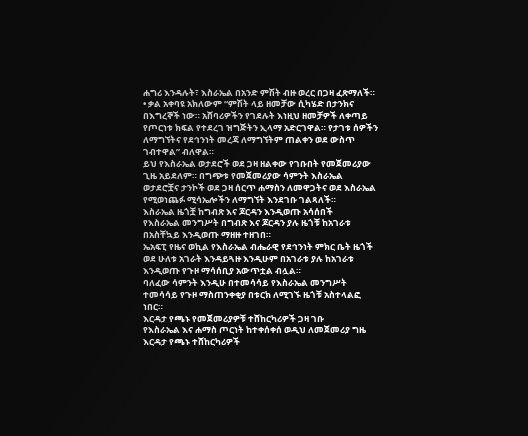ሐግሪ እንዳሉት፣ እስራኤል በአንድ ምሽት ብዙ ወረር በጋዛ ፈጽማለች።
• ቃል አቀባዩ አክለውም “ምሽት ላይ ዘመቻው ሲካሄድ በታንክና በእግረኞች ነው። አሸባሪዎችን የገደሉት እነዚህ ዘመቻዎች ለቀጣይ የጦርነቱ ክፍል የተደረገ ዝግጅትን ኢላማ አድርገዋል። የታገቱ ሰዎችን ለማግኘትና የደኅንነት መረጃ ለማግኘትም ጠልቀን ወደ ውስጥ ገብተዋል” ብለዋል።
ይህ የእስራኤል ወታደሮች ወደ ጋዛ ዘልቀው የገቡበት የመጀመሪያው ጊዜ አይደለም። በግጭቱ የመጀመሪያው ሳምንት እስራኤል ወታደሮቿና ታንኮች ወደ ጋዛ ሰርጥ ሐማስን ለመዋጋትና ወደ እስራኤል የሚወነጨፉ ሚሳኤሎችን ለማግኘት እንደገቡ ገልጻለች።
እስራኤል ዜጎቿ ከግብጽ እና ጆርዳን እንዲወጡ አሳሰበች
የእስራኤል መንግሥት በግብጽ እና ጆርዳን ያሉ ዜጎቹ ከአገራቱ በአስቸኳይ እንዲወጡ ማዘዙ ተዘገበ።
ኤአፍፒ የዜና ወኪል የእስራኤል ብሔራዊ የደኅንነት ምክር ቤት ዜጎች ወደ ሁለቱ አገራት እንዳይጓዙ እንዲሁም በአገራቱ ያሉ ከአገራቱ እንዲወጡ የጉዞ ማሳሰቢያ አውጥቷል ብሏል።
ባለፈው ሳምንት እንዲሁ በተመሳሳይ የእስራኤል መንግሥት ተመሳሳይ የጉዞ ማስጠንቀቂያ በቱርክ ለሚገኙ ዜጎቹ አስተላልፎ ነበር።
እርዳታ የጫኑ የመጀመሪያዎቹ ተሸከርካሪዎች ጋዛ ገቡ
የእስራኤል እና ሐማስ ጦርነት ከተቀሰቀሰ ወዲህ ለመጀመሪያ ግዜ እርዳታ የጫኑ ተሸከርካሪዎች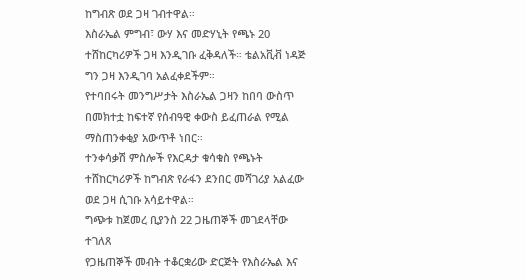ከግብጽ ወደ ጋዛ ገብተዋል።
እስራኤል ምግብ፣ ውሃ እና መድሃኒት የጫኑ 20 ተሸከርካሪዎች ጋዛ እንዲገቡ ፈቅዳለች። ቴልአቪቭ ነዳጅ ግን ጋዛ እንዲገባ አልፈቀደችም።
የተባበሩት መንግሥታት እስራኤል ጋዛን ከበባ ውስጥ በመክተቷ ከፍተኛ የሰብዓዊ ቀውስ ይፈጠራል የሚል ማስጠንቀቂያ አውጥቶ ነበር።
ተንቀሳቃሽ ምስሎች የእርዳታ ቁሳቁስ የጫኑት ተሸከርካሪዎች ከግብጽ የራፋን ደንበር መሻገሪያ አልፈው ወደ ጋዛ ሲገቡ አሳይተዋል።
ግጭቱ ከጀመረ ቢያንስ 22 ጋዜጠኞች መገደላቸው ተገለጸ
የጋዜጠኞች መብት ተቆርቋሪው ድርጅት የእስራኤል እና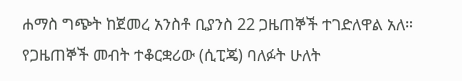ሐማስ ግጭት ከጀመረ አንስቶ ቢያንስ 22 ጋዜጠኞች ተገድለዋል አለ።
የጋዜጠኞች መብት ተቆርቋሪው (ሲፒጄ) ባለፉት ሁለት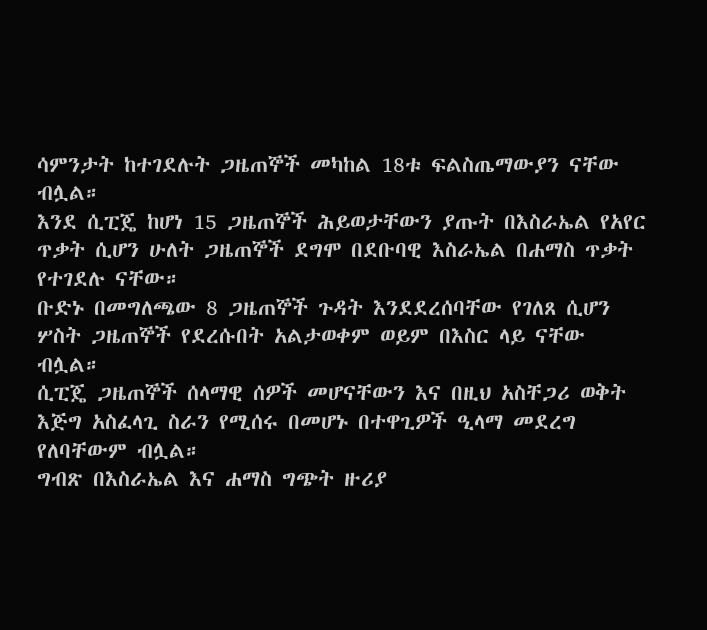ሳምንታት ከተገደሉት ጋዜጠኞች መካከል 18ቱ ፍልስጤማውያን ናቸው ብሏል።
እንደ ሲፒጄ ከሆነ 15 ጋዜጠኞች ሕይወታቸውን ያጡት በእስራኤል የአየር ጥቃት ሲሆን ሁለት ጋዜጠኞች ደግሞ በደቡባዊ እስራኤል በሐማስ ጥቃት የተገደሉ ናቸው።
ቡድኑ በመግለጫው 8 ጋዜጠኞች ጉዳት እንደደረሰባቸው የገለጸ ሲሆን ሦስት ጋዜጠኞች የደረሱበት አልታወቀም ወይም በእስር ላይ ናቸው ብሏል።
ሲፒጄ ጋዜጠኞች ሰላማዊ ሰዎች መሆናቸውን እና በዚህ አስቸጋሪ ወቅት እጅግ አስፈላጊ ስራን የሚሰሩ በመሆኑ በተዋጊዎች ዒላማ መደረግ የለባቸውም ብሏል።
ግብጽ በእስራኤል እና ሐማስ ግጭት ዙሪያ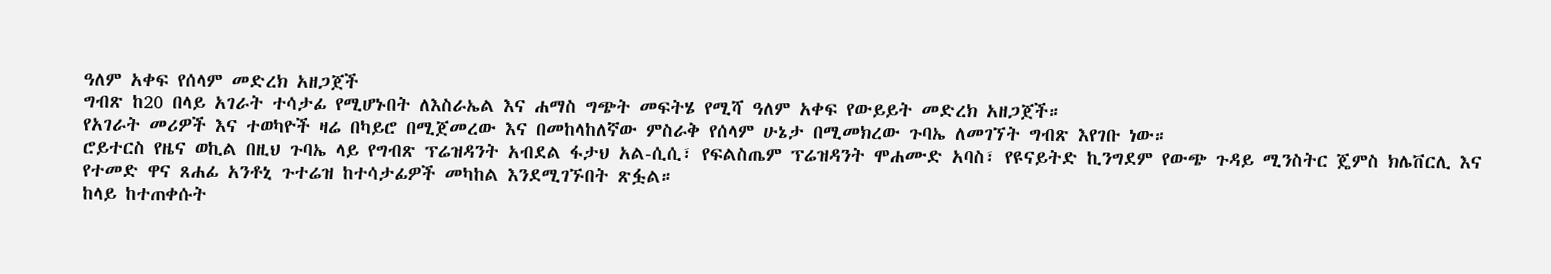ዓለም አቀፍ የሰላም መድረክ አዘጋጀች
ግብጽ ከ20 በላይ አገራት ተሳታፊ የሚሆኑበት ለእስራኤል እና ሐማስ ግጭት መፍትሄ የሚሻ ዓለም አቀፍ የውይይት መድረክ አዘጋጀች።
የአገራት መሪዎች እና ተወካዮች ዛሬ በካይሮ በሚጀመረው እና በመከላከለኛው ምስራቅ የሰላም ሁኔታ በሚመክረው ጉባኤ ለመገኘት ግብጽ እየገቡ ነው።
ሮይተርስ የዜና ወኪል በዚህ ጉባኤ ላይ የግብጽ ፕሬዝዳንት አብደል ፋታህ አል-ሲሲ፣ የፍልስጤም ፕሬዝዳንት ሞሐሙድ አባስ፣ የዩናይትድ ኪንግደም የውጭ ጉዳይ ሚንስትር ጄምስ ክሌቨርሊ እና የተመድ ዋና ጸሐፊ አንቶኒ ጉተሬዝ ከተሳታፊዎች መካከል እንደሚገኙበት ጽፏል።
ከላይ ከተጠቀሱት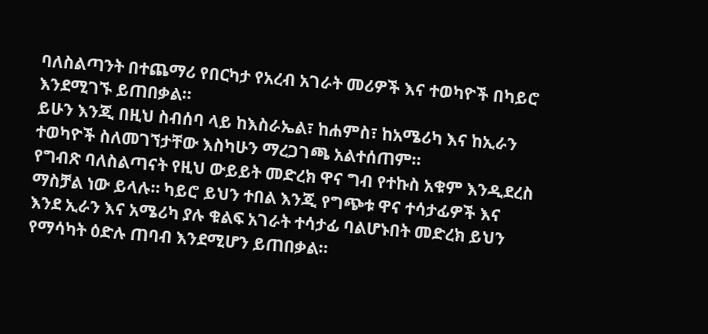ባለስልጣንት በተጨማሪ የበርካታ የአረብ አገራት መሪዎች እና ተወካዮች በካይሮ እንደሚገኙ ይጠበቃል።
ይሁን እንጂ በዚህ ስብሰባ ላይ ከእስራኤል፣ ከሐምስ፣ ከአሜሪካ እና ከኢራን ተወካዮች ስለመገኘታቸው እስካሁን ማረጋገጫ አልተሰጠም።
የግብጽ ባለስልጣናት የዚህ ውይይት መድረክ ዋና ግብ የተኩስ አቁም እንዲደረስ ማስቻል ነው ይላሉ። ካይሮ ይህን ተበል እንጂ የግጭቱ ዋና ተሳታፊዎች እና እንደ ኢራን እና አሜሪካ ያሉ ቁልፍ አገራት ተሳታፊ ባልሆኑበት መድረክ ይህን የማሳካት ዕድሉ ጠባብ እንደሚሆን ይጠበቃል።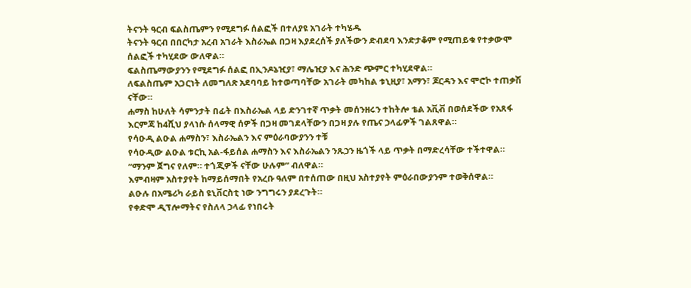ትናንት ዓርብ ፍልስጤምን የሚደግፉ ሰልፎች በተለያዩ አገራት ተካሄዱ
ትናንት ዓርብ በበርካታ አረብ አገራት እስራኤል በጋዛ እያደረሰች ያለችውን ድብደባ እንድታቆም የሚጠይቁ የተቃውሞ ሰልፎች ተካሂደው ውለዋል።
ፍልስጤማውያንን የሚደግፉ ሰልፎ በኢንዶኔዢያ፣ ማሌዢያ እና ሕንድ ጭምር ተካሂደዋል።
ለፍልስጤም አጋርነት ለመግለጽ አደባባይ ከተወጣባቸው አገራት መካከል ቱኒዚያ፣ አማን፣ ጆርዳን እና ሞሮኮ ተጠቃሽ ናቸው።
ሐማስ ከሁለት ሳምንታት በፊት በእስራኤል ላይ ድንገተኛ ጥቃት መሰንዘሩን ተከትሎ ቴል አቪቭ በወሰደችው የአጸፋ እርምጃ ከ4ሺህ ያላነሱ ሰላማዊ ሰዎች በጋዛ መገደላቸውን በጋዛ ያሉ የጤና ኃላፊዎች ገልጸዋል።
የሳዑዲ ልዑል ሐማስን፣ እስራኤልን እና ምዕራባውያንን ተቹ
የሳዑዲው ልዑል ቱርኪ አል-ፋይሰል ሐማስን እና እስራኤልን ንጹኃን ዜጎች ላይ ጥቃት በማድረሳቸው ተችተዋል።
“ማንም ጀግና የለም። ተጎጂዎች ናቸው ሁሉም” ብለዋል።
እምብዛም አስተያየት ከማይሰማበት የአረቡ ዓለም በተሰጠው በዚህ አስተያየት ምዕራበውያንም ተወቅሰዋል።
ልዑሉ በአሜሪካ ራይስ ዩኒቨርስቲ ነው ንግግሩን ያደረጉት።
የቀድሞ ዲፕሎማትና የስለላ ኃላፊ የነበሩት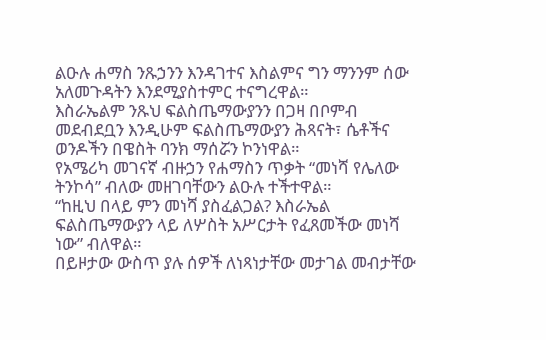ልዑሉ ሐማስ ንጹኃንን እንዳገተና እስልምና ግን ማንንም ሰው አለመጉዳትን እንደሚያስተምር ተናግረዋል።
እስራኤልም ንጹህ ፍልስጤማውያንን በጋዛ በቦምብ መደብደቧን እንዲሁም ፍልስጤማውያን ሕጻናት፣ ሴቶችና ወንዶችን በዌስት ባንክ ማሰሯን ኮንነዋል።
የአሜሪካ መገናኛ ብዙኃን የሐማስን ጥቃት “መነሻ የሌለው ትንኮሳ” ብለው መዘገባቸውን ልዑሉ ተችተዋል።
“ከዚህ በላይ ምን መነሻ ያስፈልጋል? እስራኤል ፍልስጤማውያን ላይ ለሦስት አሥርታት የፈጸመችው መነሻ ነው” ብለዋል።
በይዞታው ውስጥ ያሉ ሰዎች ለነጻነታቸው መታገል መብታቸው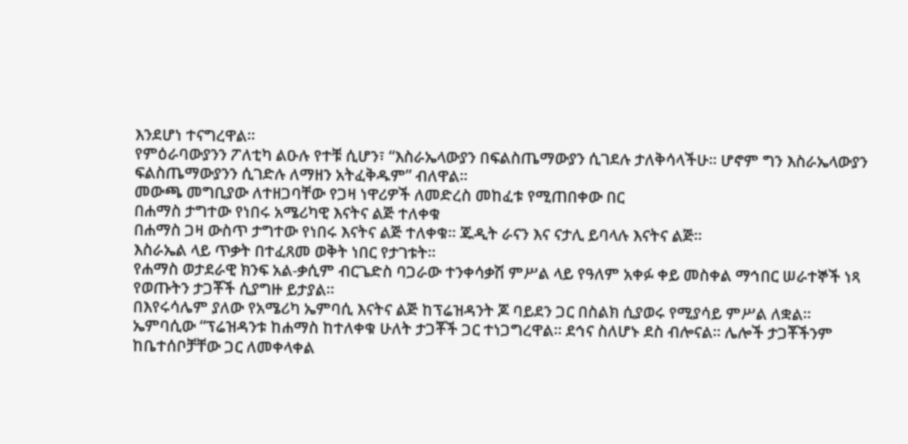እንደሆነ ተናግረዋል።
የምዕራባውያንን ፖለቲካ ልዑሉ የተቹ ሲሆን፣ “እስራኤላውያን በፍልስጤማውያን ሲገደሉ ታለቅሳላችሁ። ሆኖም ግን እስራኤላውያን ፍልስጤማውያንን ሲገድሉ ለማዘን አትፈቅዱም” ብለዋል።
መውጫ መግቢያው ለተዘጋባቸው የጋዛ ነዋሪዎች ለመድረስ መከፈቱ የሚጠበቀው በር
በሐማስ ታግተው የነበሩ አሜሪካዊ እናትና ልጅ ተለቀቁ
በሐማስ ጋዛ ውስጥ ታግተው የነበሩ እናትና ልጅ ተለቀቁ። ጁዲት ራናን እና ናታሊ ይባላሉ እናትና ልጅ።
እስራኤል ላይ ጥቃት በተፈጸመ ወቅት ነበር የታገቱት።
የሐማስ ወታደራዊ ክንፍ አል-ቃሲም ብርጌድስ ባጋራው ተንቀሳቃሽ ምሥል ላይ የዓለም አቀፉ ቀይ መስቀል ማኅበር ሠራተኞች ነጻ የወጡትን ታጋቾች ሲያግዙ ይታያል።
በእየሩሳሌም ያለው የአሜሪካ ኤምባሲ እናትና ልጅ ከፕሬዝዳንት ጆ ባይደን ጋር በስልክ ሲያወሩ የሚያሳይ ምሥል ለቋል።
ኤምባሲው “ፕሬዝዳንቱ ከሐማስ ከተለቀቁ ሁለት ታጋቾች ጋር ተነጋግረዋል። ደኅና ስለሆኑ ደስ ብሎናል። ሌሎች ታጋቾችንም ከቤተሰቦቻቸው ጋር ለመቀላቀል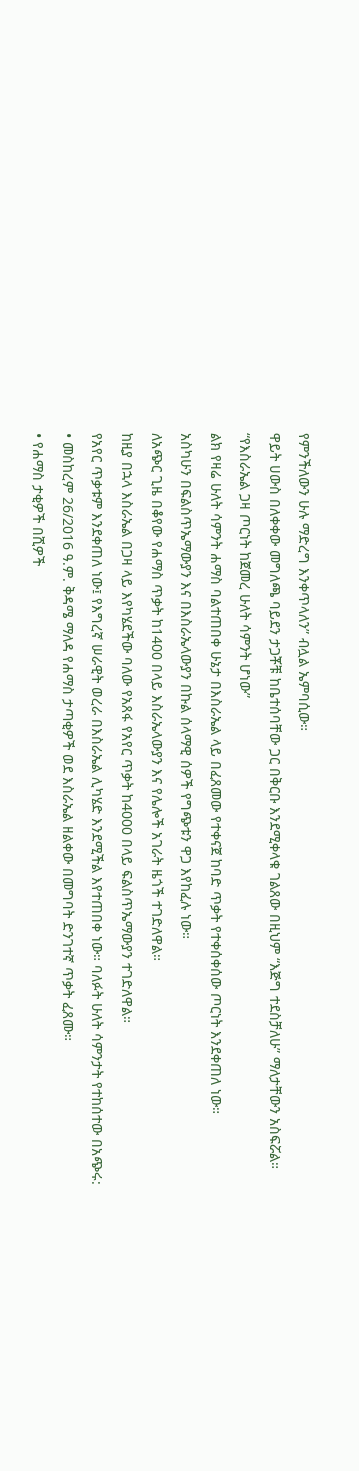የምንችለውን ሁሉ ማድረግ እንቀጥላለን” ብሏል ኤምባሲው።
ዋይት ሀውስ በለቀቀው መግለጫ ባይደን ታጋቾቹ ከቤተሰባቸው ጋር በቅርቡ እንደሚቀላቁ ገልጸው በዚህም “እጅግ ተደስቻለሁ” ማለታቸውን አስፍሯል።
“የእስራኤል ጋዛ ጦርነት ከጀመረ ሁለት ሳምንት ሆነው”
ልክ የዛሬ ሁለት ሳምንት ሐማስ ባልተጠበቀ ሁኔታ በእስራኤል ላይ በፈጸመው የተቀናጀ ከባድ ጥቃት የተቀሰቀሰው ጦርነት እንደቀጠለ ነው።
አስካሁን በፍልስጥኤማውያን እና በእስራኤላውያን በኩል ሰላማዊ ሰዎች የግጭቱን ዋጋ እየከፈሉ ነው።
ለአጭር ጊዜ በቆየው የሐማስ ጥቃት ከ1400 በላይ እስራኤላውያን እና የሌሎች አገራት ዜጎች ተገድለዋል።
ከዚያ በኋላ እስራኤል በጋዛ ላይ እየካሄደችው ባለው የአጸፋ የአየር ጥቃት ከ4000 በላይ ፍልስጥኤማውያን ተገድለዋል።
የአየር ጥቃቱም እንደቀጠለ ነው፤ የእግረኛ ሠራዊት ወረራ በእስራኤል ሊካሄድ እንደሚችል እየተጠበቀ ነው። ባለፉት ሁለት ሳምንታት የተከሰተው በአጭሩ:
• መስከረም 26/2016 ዓ.ም. ቅዳሜ ማለዳ የሐማስ ታጣቂዎች ወደ እስራኤል ዘልቀው በመግባት ድንገተኛ ጥቃት ፈጸሙ።
• የሐማስ ታቂዎች በሺዎች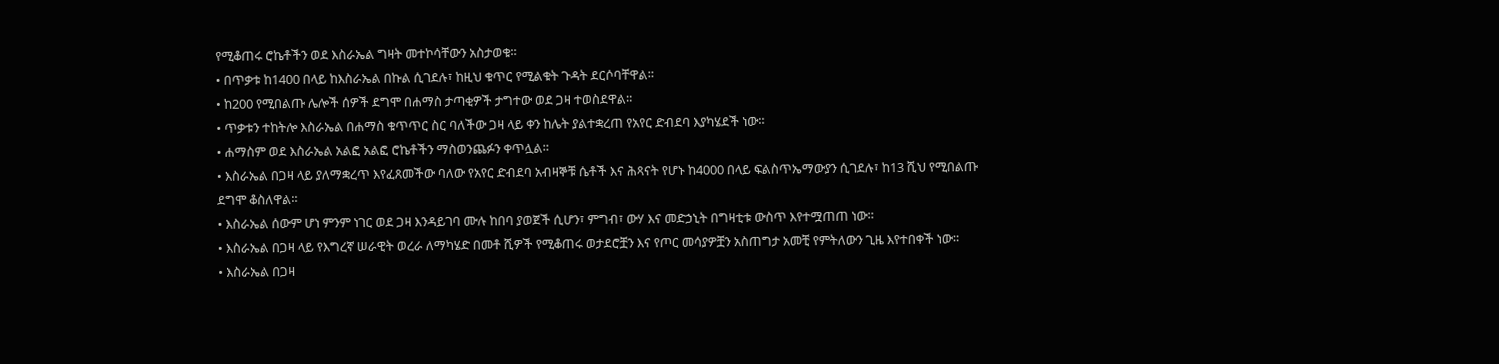የሚቆጠሩ ሮኬቶችን ወደ እስራኤል ግዛት መተኮሳቸውን አስታወቁ።
• በጥቃቱ ከ1400 በላይ ከእስራኤል በኩል ሲገደሉ፣ ከዚህ ቁጥር የሚልቁት ጉዳት ደርሶባቸዋል።
• ከ200 የሚበልጡ ሌሎች ሰዎች ደግሞ በሐማስ ታጣቂዎች ታግተው ወደ ጋዛ ተወስደዋል።
• ጥቃቱን ተከትሎ እስራኤል በሐማስ ቁጥጥር ስር ባለችው ጋዛ ላይ ቀን ከሌት ያልተቋረጠ የአየር ድብደባ እያካሄደች ነው።
• ሐማስም ወደ እስራኤል አልፎ አልፎ ሮኬቶችን ማስወንጨፉን ቀጥሏል።
• እስራኤል በጋዛ ላይ ያለማቋረጥ እየፈጸመችው ባለው የአየር ድብደባ አብዛኞቹ ሴቶች እና ሕጻናት የሆኑ ከ4000 በላይ ፍልስጥኤማውያን ሲገደሉ፣ ከ13 ሺህ የሚበልጡ ደግሞ ቆስለዋል።
• እስራኤል ሰውም ሆነ ምንም ነገር ወደ ጋዛ እንዳይገባ ሙሉ ከበባ ያወጀች ሲሆን፣ ምግብ፣ ውሃ እና መድኃኒት በግዛቲቱ ውስጥ እየተሟጠጠ ነው።
• እስራኤል በጋዛ ላይ የእግረኛ ሠራዊት ወረራ ለማካሄድ በመቶ ሺዎች የሚቆጠሩ ወታደሮቿን እና የጦር መሳያዎቿን አስጠግታ አመቺ የምትለውን ጊዜ እየተበቀች ነው።
• እስራኤል በጋዛ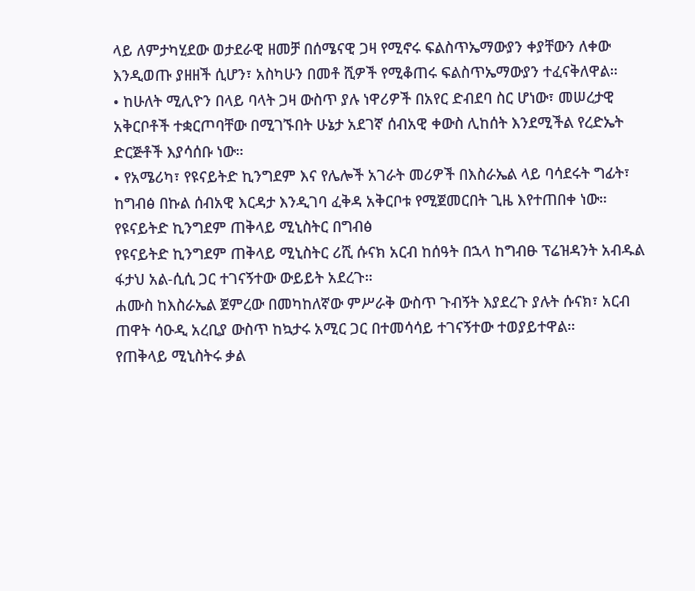ላይ ለምታካሂደው ወታደራዊ ዘመቻ በሰሜናዊ ጋዛ የሚኖሩ ፍልስጥኤማውያን ቀያቸውን ለቀው እንዲወጡ ያዘዘች ሲሆን፣ አስካሁን በመቶ ሺዎች የሚቆጠሩ ፍልስጥኤማውያን ተፈናቅለዋል።
• ከሁለት ሚሊዮን በላይ ባላት ጋዛ ውስጥ ያሉ ነዋሪዎች በአየር ድብደባ ስር ሆነው፣ መሠረታዊ አቅርቦቶች ተቋርጦባቸው በሚገኙበት ሁኔታ አደገኛ ሰብአዊ ቀውስ ሊከሰት እንደሚችል የረድኤት ድርጅቶች እያሳሰቡ ነው።
• የአሜሪካ፣ የዩናይትድ ኪንግደም እና የሌሎች አገራት መሪዎች በእስራኤል ላይ ባሳደሩት ግፊት፣ ከግብፅ በኩል ሰብአዊ እርዳታ እንዲገባ ፈቅዳ አቅርቦቱ የሚጀመርበት ጊዜ እየተጠበቀ ነው።
የዩናይትድ ኪንግደም ጠቅላይ ሚኒስትር በግብፅ
የዩናይትድ ኪንግደም ጠቅላይ ሚኒስትር ሪሺ ሱናክ አርብ ከሰዓት በኋላ ከግብፁ ፕሬዝዳንት አብዱል ፋታህ አል-ሲሲ ጋር ተገናኝተው ውይይት አደረጉ።
ሐሙስ ከእስራኤል ጀምረው በመካከለኛው ምሥራቅ ውስጥ ጉብኝት እያደረጉ ያሉት ሱናክ፣ አርብ ጠዋት ሳዑዲ አረቢያ ውስጥ ከኳታሩ አሚር ጋር በተመሳሳይ ተገናኝተው ተወያይተዋል።
የጠቅላይ ሚኒስትሩ ቃል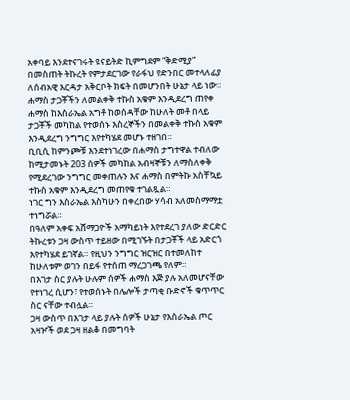አቀባይ እንደተናገሩት ዩናይትድ ኪምግደም “ቅድሚያ” በመስጠት ትኩረት የምታደርገው የራፋህ የድንበር መተላለፊያ ለሰብአዊ እርዳታ አቅርቦት ክፍት በመሆንበት ሁኔታ ላይ ነው።
ሐማስ ታጋቾችን ለመልቀቅ ተኩስ አቁም እንዲደረግ ጠየቀ
ሐማስ ከእስራኤል አግቶ ከወሰዳቸው ከሁለት መቶ በላይ ታጋቾች መካከል የተወሰኑ እስረኞችን በመልቀቅ ተኩስ አቁም እንዲደረግ ንግግር እየተካሄደ መሆኑ ተዘገበ።
ቢቢሲ ከምንጮቹ እንደተነገረው በሐማስ ታግተዋል ተብለው ከሚታመኑት 203 ሰዎች መካከል አብዛኞቹን ለማስለቀቅ የሚደረገው ንግግር መቀጠሉን እና ሐማስ በምትኩ አስቸኳይ ተኩስ አቁም እንዲደረግ መጠየቁ ተገልጿል።
ነገር ግን እስራኤል እስካሁን በቀረበው ሃሳብ አለመስማማቷ ተነግሯል።
በዓለም አቀፍ አሸማጋዮች አማካይነት እየተደረገ ያለው ድርድር ትኩረቱን ጋዛ ውስጥ ተይዘው በሚገኙት በታጋቾች ላይ አድርጎ እየተካሄደ ይገኛል። የዚህን ንግግር ዝርዝር በተመለከተ ከሁለቱም ወገን በይፋ የተሰጠ ማረጋገጫ የለም።
በእገታ ስር ያሉት ሁሉም ሰዎች ሐማስ እጅ ያሉ አለመሆናቸው የተነገረ ሲሆን፣ የተወሰኑት በሌሎች ታጣቂ ቡድኖች ቁጥጥር ስር ናቸው ተብሏል።
ጋዛ ውስጥ በእገታ ላይ ያሉት ሰዎች ሁኔታ የእስራኤል ጦር አዛዦች ወደ ጋዛ ዘልቆ በመግባት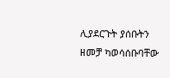ሊያደርጉት ያሰቡትን ዘመቻ ካወሳሰቡባቸው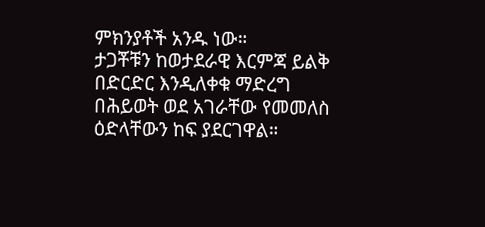ምክንያቶች አንዱ ነው።
ታጋቾቹን ከወታደራዊ እርምጃ ይልቅ በድርድር እንዲለቀቁ ማድረግ በሕይወት ወደ አገራቸው የመመለስ ዕድላቸውን ከፍ ያደርገዋል።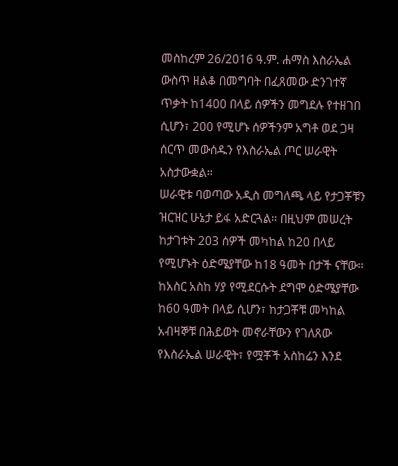መስከረም 26/2016 ዓ.ም. ሐማስ እስራኤል ውስጥ ዘልቆ በመግባት በፈጸመው ድንገተኛ ጥቃት ከ1400 በላይ ሰዎችን መግደሉ የተዘገበ ሲሆን፣ 200 የሚሆኑ ሰዎችንም አግቶ ወደ ጋዛ ሰርጥ መውሰዱን የእስራኤል ጦር ሠራዊት አስታውቋል።
ሠራዊቱ ባወጣው አዲስ መግለጫ ላይ የታጋቾቹን ዝርዝር ሁኔታ ይፋ አድርጓል። በዚህም መሠረት ከታገቱት 203 ሰዎች መካከል ከ20 በላይ የሚሆኑት ዕድሜያቸው ከ18 ዓመት በታች ናቸው።
ከአስር አስከ ሃያ የሚደርሱት ደግሞ ዕድሜያቸው ከ60 ዓመት በላይ ሲሆን፣ ከታጋቾቹ መካከል አብዛኞቹ በሕይወት መኖራቸውን የገለጸው የእስራኤል ሠራዊት፣ የሟቾች አስከሬን እንደ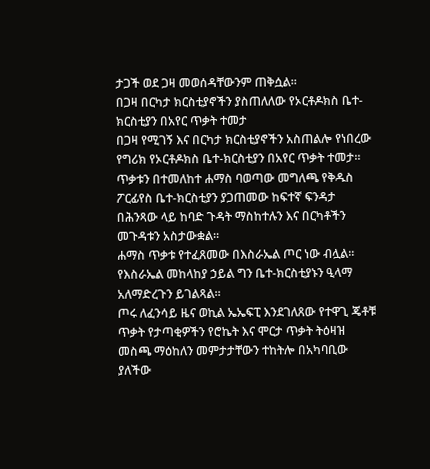ታጋች ወደ ጋዛ መወሰዳቸውንም ጠቅሷል።
በጋዛ በርካታ ክርስቲያኖችን ያስጠለለው የኦርቶዶክስ ቤተ-ክርስቲያን በአየር ጥቃት ተመታ
በጋዛ የሚገኝ እና በርካታ ክርስቲያኖችን አስጠልሎ የነበረው የግሪክ የኦርቶዶክስ ቤተ-ክርስቲያን በአየር ጥቃት ተመታ።
ጥቃቱን በተመለከተ ሐማስ ባወጣው መግለጫ የቅዱስ ፖርፊየስ ቤተ-ክርስቲያን ያጋጠመው ከፍተኛ ፍንዳታ በሕንጻው ላይ ከባድ ጉዳት ማስከተሉን እና በርካቶችን መጉዳቱን አስታውቋል።
ሐማስ ጥቃቱ የተፈጸመው በእስራኤል ጦር ነው ብሏል።
የእስራኤል መከላከያ ኃይል ግን ቤተ-ክርስቲያኑን ዒላማ አለማድረጉን ይገልጻል።
ጦሩ ለፈንሳይ ዜና ወኪል ኤኤፍፒ እንደገለጸው የተዋጊ ጄቶቹ ጥቃት የታጣቂዎችን የሮኬት እና ሞርታ ጥቃት ትዕዛዝ መስጫ ማዕከለን መምታታቸውን ተከትሎ በአካባቢው ያለችው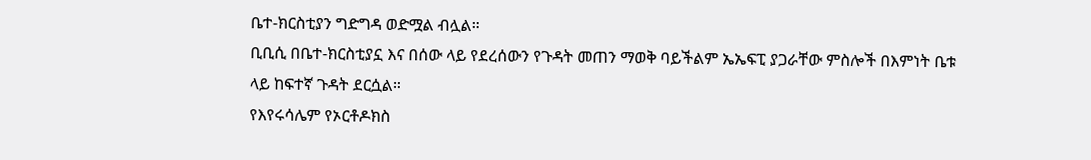ቤተ-ክርስቲያን ግድግዳ ወድሟል ብሏል።
ቢቢሲ በቤተ-ክርስቲያኗ እና በሰው ላይ የደረሰውን የጉዳት መጠን ማወቅ ባይችልም ኤኤፍፒ ያጋራቸው ምስሎች በእምነት ቤቱ ላይ ከፍተኛ ጉዳት ደርሷል።
የእየሩሳሌም የኦርቶዶክስ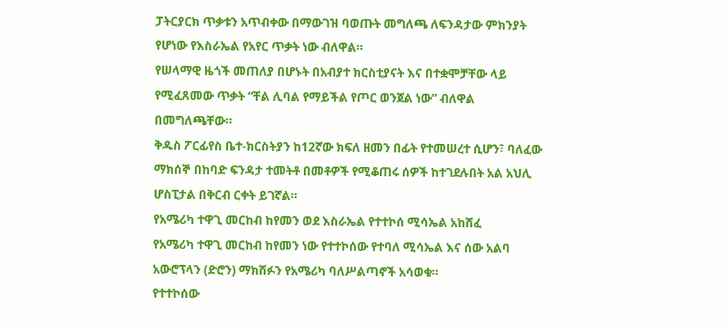ፓትርያርክ ጥቃቱን አጥብቀው በማውገዝ ባወጡት መግለጫ ለፍንዳታው ምክንያት የሆነው የእስራኤል የአየር ጥቃት ነው ብለዋል።
የሠላማዊ ዜጎች መጠለያ በሆኑት በአብያተ ክርስቲያናት እና በተቋሞቻቸው ላይ የሚፈጸመው ጥቃት “ቸል ሊባል የማይችል የጦር ወንጀል ነው” ብለዋል በመግለጫቸው።
ቅዱስ ፖርፊየስ ቤተ-ክርስትያን ከ12ኛው ክፍለ ዘመን በፊት የተመሠረተ ሲሆን፣ ባለፈው ማክሰኞ በከባድ ፍንዳታ ተመትቶ በመቶዎች የሚቆጠሩ ሰዎች ከተገደሉበት አል አህሊ ሆስፒታል በቅርብ ርቀት ይገኛል።
የአሜሪካ ተዋጊ መርከብ ከየመን ወደ እስራኤል የተተኮሰ ሚሳኤል አከሸፈ
የአሜሪካ ተዋጊ መርከብ ከየመን ነው የተተኮሰው የተባለ ሚሳኤል እና ሰው አልባ አውሮፕላን (ድሮን) ማክሸፉን የአሜሪካ ባለሥልጣኖች አሳወቁ።
የተተኮሰው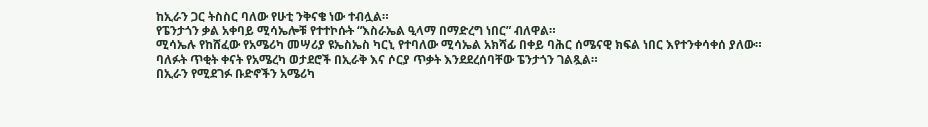ከኢራን ጋር ትስስር ባለው የሁቲ ንቅናቄ ነው ተብሏል።
የፔንታጎን ቃል አቀባይ ሚሳኤሎቹ የተተኮሱት “እስራኤል ዒላማ በማድረግ ነበር” ብለዋል።
ሚሳኤሉ የከሸፈው የአሜሪካ መሣሪያ ዩኤስኤስ ካርኒ የተባለው ሚሳኤል አክሻፊ በቀይ ባሕር ሰሜናዊ ክፍል ነበር እየተንቀሳቀሰ ያለው።
ባለፉት ጥቂት ቀናት የአሜረካ ወታደሮች በኢራቅ እና ሶርያ ጥቃት እንደደረሰባቸው ፔንታጎን ገልጿል።
በኢራን የሚደገፉ ቡድኖችን አሜሪካ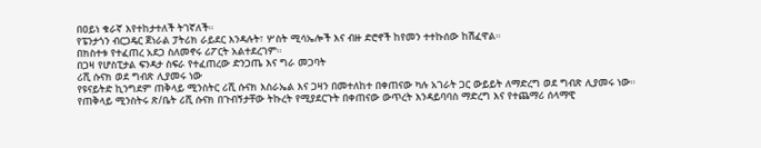በዐይነ ቁራኛ እየተከታተለች ትገኛለች።
የፔንታጎን ብርጋዴር ጀነራል ፓትሪክ ራይደር እንዳሉት፣ ሦስት ሚሳኤሎች እና ብዙ ድሮኖች ከየመን ተተኩሰው ከሽፈዋል።
በክስተቱ የተፈጠረ አደጋ ስለመኖሩ ሪፖርት አልተደረገም።
በጋዛ የሆስፒታል ፍንዳታ ስፍራ የተፈጠረው ድንጋጤ እና ግራ መጋባት
ሪሺ ሱናክ ወደ ግብጽ ሊያመሩ ነው
የዩናይትድ ኪንግደም ጠቅላይ ሚንስትር ሪሺ ሱናክ እስራኤል እና ጋዛን በመተለከተ በቀጠናው ካሉ አገራት ጋር ውይይት ለማድረግ ወደ ግብጽ ሊያመሩ ነው።
የጠቅላይ ሚንስትሩ ጽ/ቤት ሪሺ ሱናክ በጉብኝታቸው ትኩረት የሚያደርጉት በቀጠናው ውጥረት እንዳይባባስ ማድረግ እና የተጨማሪ ሰላማዊ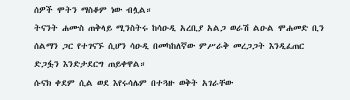ሰዎች ሞትን ማስቆም ነው ብሏል።
ትናንት ሐሙስ ጠቅላይ ሚንስትሩ ከሳዑዲ አረቢያ አልጋ ወራሽ ልዑል ሞሐመድ ቢን ሰልማን ጋር የተገናኙ ሲሆን ሳዑዲ በመካከለኛው ምሥራቅ መረጋጋት እንዲፈጠር ድጋፏን እንድታደርግ ጠይቀዋል።
ሱናክ ቀደም ሲል ወደ እየሩሳሌም በተጓዙ ወቅት አገራቸው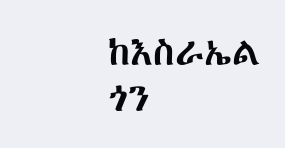ከእስራኤል ጎን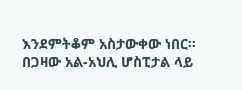እንደምትቆም አስታውቀው ነበር።
በጋዛው አል-አህሊ ሆስፒታል ላይ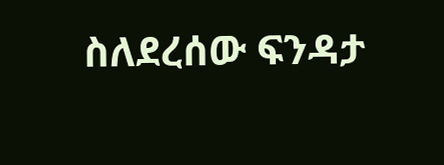ስለደረሰው ፍንዳታ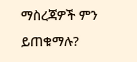ማስረጃዎች ምን ይጠቁማሉ?